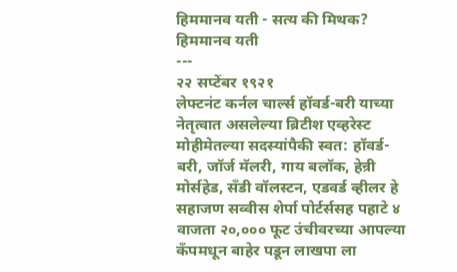हिममानव यती - सत्य की मिथक?
हिममानव यती
---
२२ सप्टेंबर १९२१
लेफ्टनंट कर्नल चार्ल्स हॉवर्ड-बरी याच्या नेतृत्वात असलेल्या ब्रिटीश एव्हरेस्ट मोहीमेतल्या सदस्यांपैकी स्वत: हॉवर्ड-बरी, जॉर्ज मॅलरी, गाय बलॉक, हेन्री मोर्सहेड, सँडी वॉलस्टन, एडवर्ड व्हीलर हे सहाजण सव्वीस शेर्पा पोर्टर्ससह पहाटे ४ वाजता २०,००० फूट उंचीवरच्या आपल्या कँपमधून बाहेर पडून लाखपा ला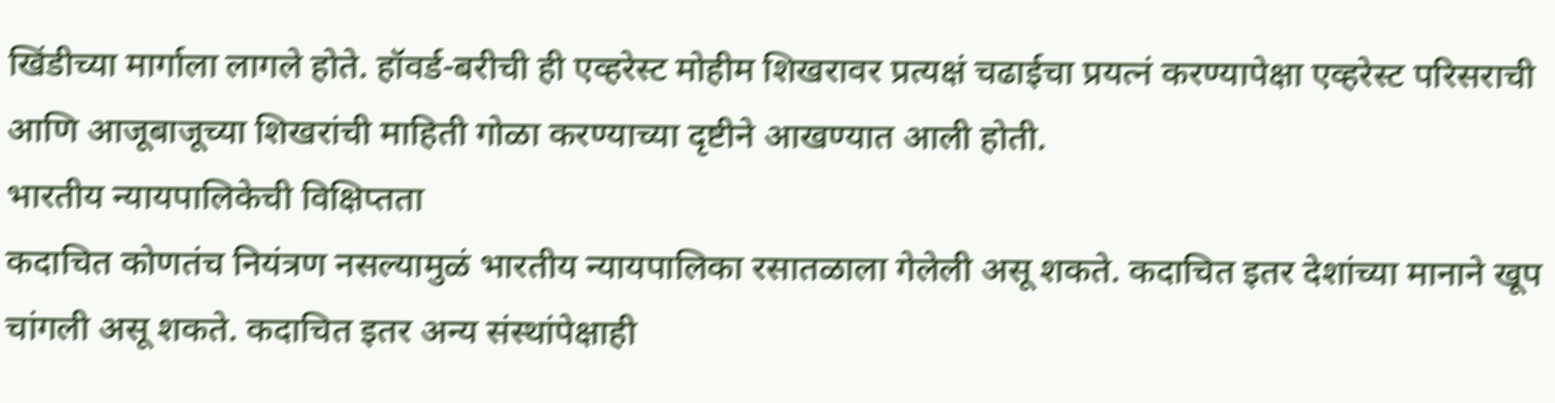खिंडीच्या मार्गाला लागले होते. हॉवर्ड-बरीची ही एव्हरेस्ट मोहीम शिखरावर प्रत्यक्षं चढाईचा प्रयत्नं करण्यापेक्षा एव्हरेस्ट परिसराची आणि आजूबाजूच्या शिखरांची माहिती गोळा करण्याच्या दृष्टीने आखण्यात आली होती.
भारतीय न्यायपालिकेची विक्षिप्तता
कदाचित कोणतंच नियंत्रण नसल्यामुळं भारतीय न्यायपालिका रसातळाला गेलेली असू शकते. कदाचित इतर देशांच्या मानाने खूप चांगली असू शकते. कदाचित इतर अन्य संस्थांपेक्षाही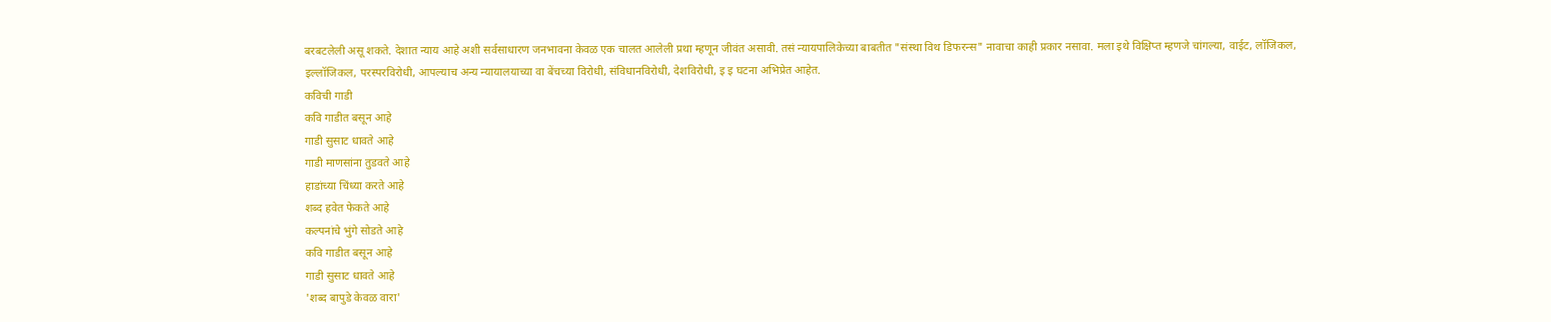बरबटलेली असू शकते. देशात न्याय आहे अशी सर्वसाधारण जनभावना केवळ एक चालत आलेली प्रथा म्हणून जीवंत असावी. तसं न्यायपालिकेच्या बाबतीत "संस्था विथ डिफरन्स" नावाचा काही प्रकार नसावा. मला इथे विक्षिप्त म्हणजे चांगल्या, वाईट, लॉजिकल, इल्लॉजिकल, परस्परविरोधी, आपल्याच अन्य न्यायालयाच्या वा बेंचच्या विरोधी, संविधानविरोधी, देशविरोधी, इ इ घटना अभिप्रेत आहेत.
कविची गाडी
कवि गाडीत बसून आहे
गाडी सुसाट धावते आहे
गाडी माणसांना तुडवते आहे
हाडांच्या चिंध्या करते आहे
शब्द हवेत फेकते आहे
कल्पनांचे भुंगे सोडते आहे
कवि गाडीत बसून आहे
गाडी सुसाट धावते आहे
'शब्द बापुडे केवळ वारा'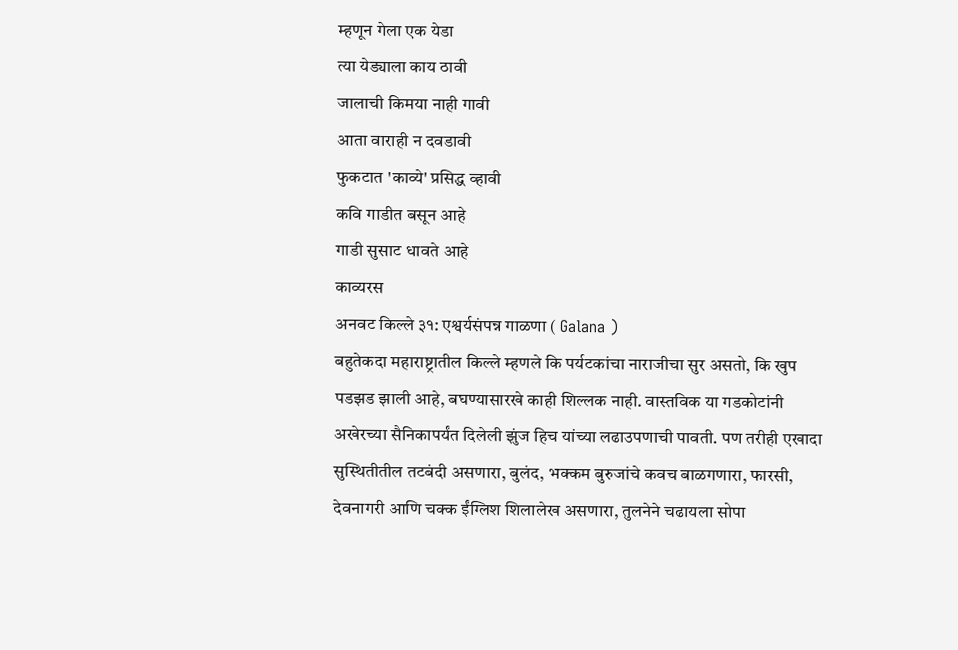म्हणून गेला एक येडा
त्या येड्याला काय ठावी
जालाची किमया नाही गावी
आता वाराही न दवडावी
फुकटात 'काव्ये' प्रसिद्ध व्हावी
कवि गाडीत बसून आहे
गाडी सुसाट धावते आहे
काव्यरस
अनवट किल्ले ३१: एश्वर्यसंपन्न गाळणा ( Galana )
बहुतेकदा महाराष्ट्रातील किल्ले म्हणले कि पर्यटकांचा नाराजीचा सुर असतो, कि खुप पडझड झाली आहे, बघण्यासारखे काही शिल्लक नाही. वास्तविक या गडकोटांनी अखेरच्या सैनिकापर्यंत दिलेली झुंज हिच यांच्या लढाउपणाची पावती. पण तरीही एखादा सुस्थितीतील तटबंदी असणारा, बुलंद, भक्कम बुरुजांचे कवच बाळगणारा, फारसी, देवनागरी आणि चक्क ईंग्लिश शिलालेख असणारा, तुलनेने चढायला सोपा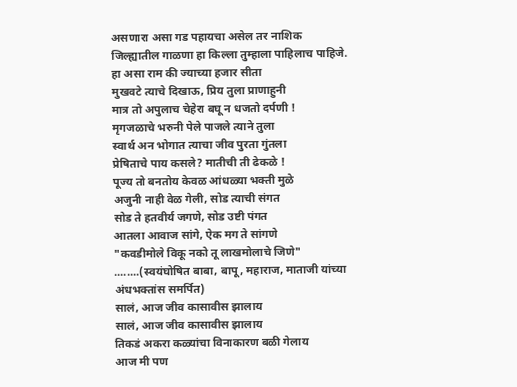असणारा असा गड पहायचा असेल तर नाशिक जिल्ह्यातील गाळणा हा किल्ला तुम्हाला पाहिलाच पाहिजे.
हा असा राम की ज्याच्या हजार सीता
मुखवटे त्याचे दिखाऊ, प्रिय तुला प्राणाहुनी
मात्र तो अपुलाच चेहेरा बघू न धजतो दर्पणी !
मृगजळाचे भरुनी पेले पाजले त्याने तुला
स्वार्थ अन भोगात त्याचा जीव पुरता गुंतला
प्रेषिताचे पाय कसले? मातीची ती ढेकळे !
पूज्य तो बनतोय केवळ आंधळ्या भक्ती मुळे
अजुनी नाही वेळ गेली, सोड त्याची संगत
सोड ते हतवीर्य जगणे, सोड उष्टी पंगत
आतला आवाज सांगे, ऐक मग ते सांगणे
"कवडीमोले विकू नको तू लाखमोलाचे जिणे"
........(स्वयंघोषित बाबा, बापू, महाराज, माताजी यांच्या अंधभक्तांस समर्पित)
सालं, आज जीव कासावीस झालाय
सालं, आज जीव कासावीस झालाय
तिकडं अकरा कळ्यांचा विनाकारण बळी गेलाय
आज मी पण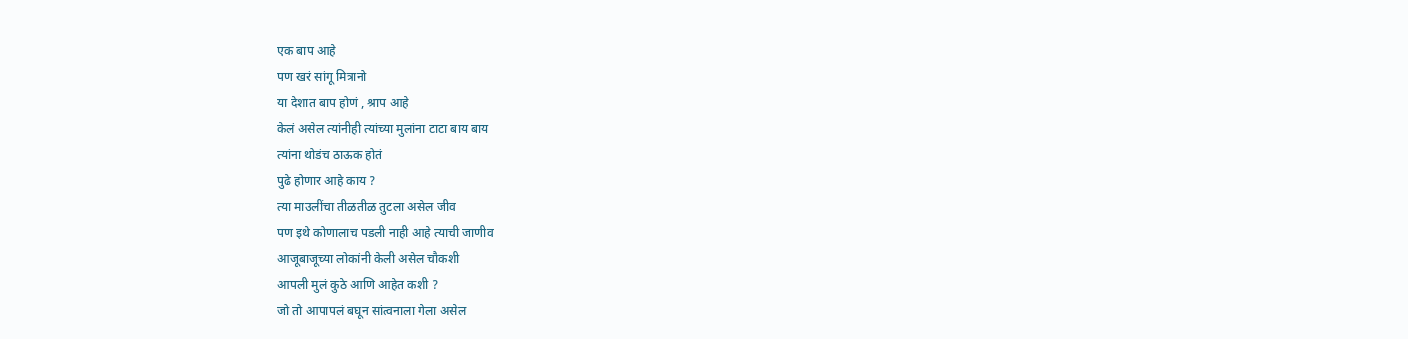एक बाप आहे
पण खरं सांगू मित्रानो
या देशात बाप होणं , श्राप आहे
केलं असेल त्यांनीही त्यांच्या मुलांना टाटा बाय बाय
त्यांना थोडंच ठाऊक होतं
पुढे होणार आहे काय ?
त्या माउलींचा तीळतीळ तुटला असेल जीव
पण इथे कोणालाच पडली नाही आहे त्याची जाणीव
आजूबाजूच्या लोकांनी केली असेल चौकशी
आपली मुलं कुठे आणि आहेत कशी ?
जो तो आपापलं बघून सांत्वनाला गेला असेल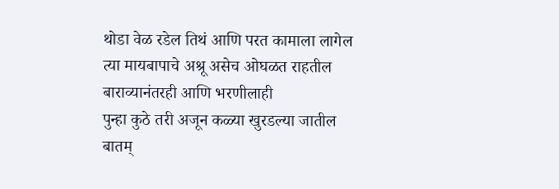थोडा वेळ रडेल तिथं आणि परत कामाला लागेल
त्या मायबापाचे अश्रू असेच ओघळत राहतील
बाराव्यानंतरही आणि भरणीलाही
पुन्हा कुठे तरी अजून कळ्या खुरडल्या जातील
बातम्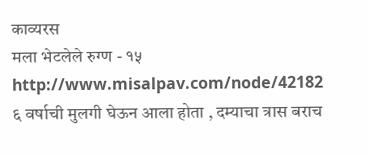काव्यरस
मला भेटलेले रुग्ण - १५
http://www.misalpav.com/node/42182
६ वर्षाची मुलगी घेऊन आला होता , दम्याचा त्रास बराच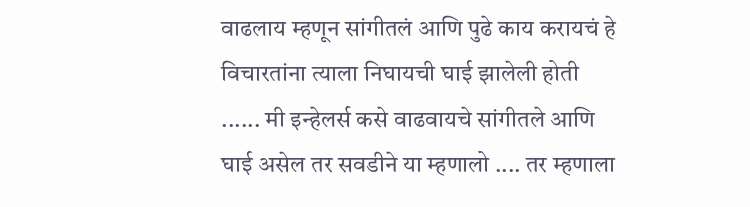वाढलाय म्हणून सांगीतलं आणि पुढे काय करायचं हे विचारतांना त्याला निघायची घाई झालेली होती ...... मी इन्हेलर्स कसे वाढवायचे सांगीतले आणि घाई असेल तर सवडीने या म्हणालो .... तर म्हणाला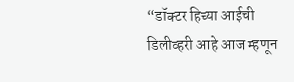“डॉक्टर हिच्या आईची डिलीव्हरी आहे आज म्हणून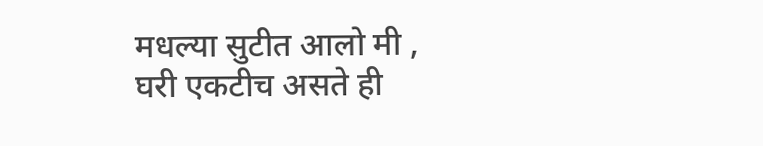मधल्या सुटीत आलो मी , घरी एकटीच असते ही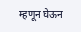म्हणून घेऊन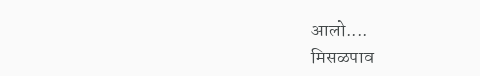आलो....
मिसळपाव